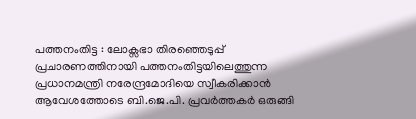പത്തനംതിട്ട : ലോക്സഭാ തിരഞ്ഞെടുപ്പ് പ്രചാരണത്തിനായി പത്തനംതിട്ടയിലെത്തുന്ന പ്രധാനമന്ത്രി നരേന്ദ്രമോദിയെ സ്വീകരിക്കാൻ ആവേശത്തോടെ ബി.ജെ.പി. പ്രവർത്തകർ ഒരുങ്ങി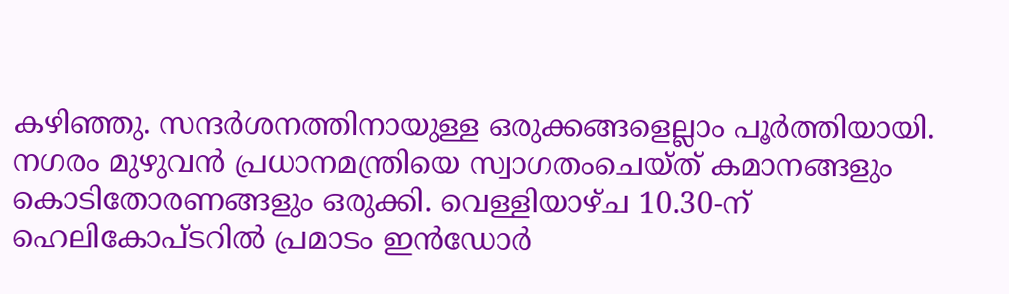കഴിഞ്ഞു. സന്ദർശനത്തിനായുള്ള ഒരുക്കങ്ങളെല്ലാം പൂർത്തിയായി. നഗരം മുഴുവൻ പ്രധാനമന്ത്രിയെ സ്വാഗതംചെയ്ത് കമാനങ്ങളും കൊടിതോരണങ്ങളും ഒരുക്കി. വെള്ളിയാഴ്ച 10.30-ന് ഹെലികോപ്ടറിൽ പ്രമാടം ഇൻഡോർ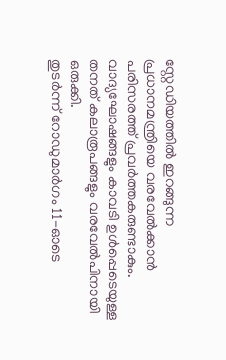സ്റ്റേഡിയത്തിൽ ഇറങ്ങുന്ന പ്രധാനമന്ത്രിയെ വരവേൽക്കാൻ പരിസരത്ത് പ്രവർത്തകരുണ്ടാകും. വാദ്യഘോഷങ്ങളും കാവടി ഉൾപ്പെടെയുള്ള തനത് കലാരൂപങ്ങളും വരവേൽപിനായി ഒരുക്കി.
തുടർന്ന് റോഡുമാർഗം 11-ഓടെ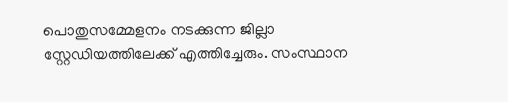പൊതുസമ്മേളനം നടക്കുന്ന ജില്ലാ സ്റ്റേഡിയത്തിലേക്ക് എത്തിച്ചേരും. സംസ്ഥാന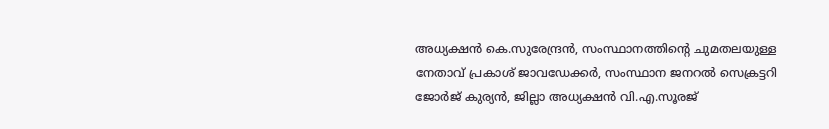അധ്യക്ഷൻ കെ.സുരേന്ദ്രൻ, സംസ്ഥാനത്തിന്റെ ചുമതലയുള്ള നേതാവ് പ്രകാശ് ജാവഡേക്കർ, സംസ്ഥാന ജനറൽ സെക്രട്ടറി ജോർജ് കുര്യൻ, ജില്ലാ അധ്യക്ഷൻ വി.എ.സൂരജ്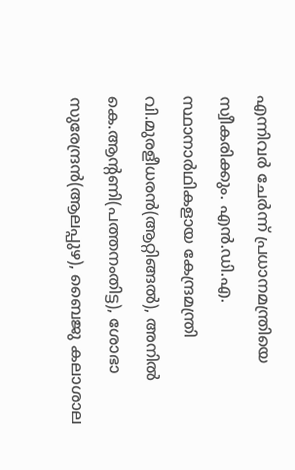എന്നിവർ ചേർന്ന് പ്രധാനമന്ത്രിയെ സ്വീകരിക്കും. എൻ.ഡി.എ. സ്ഥാനാർഥികളായ കേന്ദ്രമന്ത്രി വി.മുരളീധരൻ(ആറ്റിങ്ങൽ), അനിൽ കെ.ആന്റണി(പത്തനംതിട്ട), ശോഭാ സുരേന്ദ്രൻ(ആലപ്പുഴ), ബൈജു കലാശാല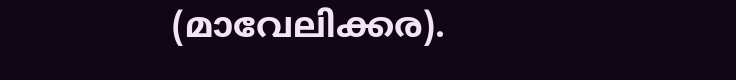(മാവേലിക്കര).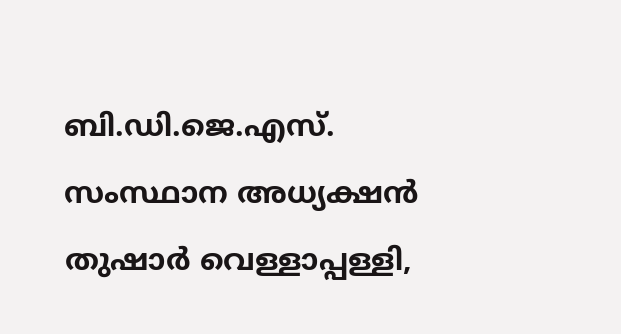ബി.ഡി.ജെ.എസ്. സംസ്ഥാന അധ്യക്ഷൻ തുഷാർ വെള്ളാപ്പള്ളി,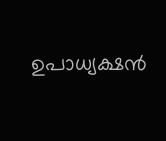ഉപാധ്യക്ഷൻ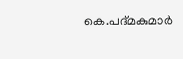കെ.പദ്മകുമാർ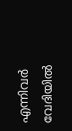എന്നിവർ വേദിയിൽ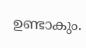ഉണ്ടാകും.